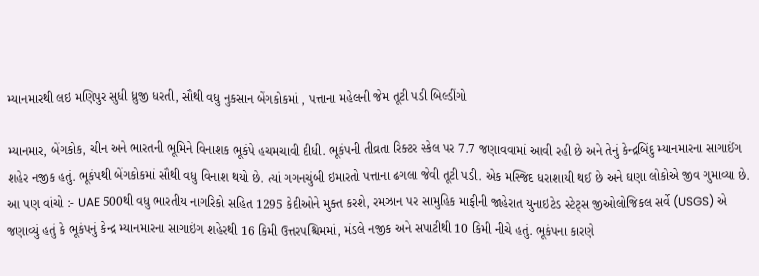મ્યાનમારથી લઇ મણિપુર સુધી ધ્રુજી ધરતી, સૌથી વધુ નુકસાન બેંગકોકમાં , પત્તાના મહેલની જેમ તૂટી પડી બિલ્ડીંગો

મ્યાનમાર, બેંગકોક, ચીન અને ભારતની ભૂમિને વિનાશક ભૂકંપે હચમચાવી દીધી. ભૂકંપની તીવ્રતા રિક્ટર સ્કેલ પર 7.7 જણાવવામાં આવી રહી છે અને તેનું કેન્દ્રબિંદુ મ્યાનમારના સાગાઈંગ શહેર નજીક હતું. ભૂકંપથી બેંગકોકમાં સૌથી વધુ વિનાશ થયો છે. ત્યાં ગગનચુંબી ઇમારતો પત્તાના ઢગલા જેવી તૂટી પડી. એક મસ્જિદ ધરાશાયી થઈ છે અને ઘણા લોકોએ જીવ ગુમાવ્યા છે. આ પણ વાંચો :- UAE 500થી વધુ ભારતીય નાગરિકો સહિત 1295 કેદીઓને મુક્ત કરશે, રમઝાન પર સામુહિક માફીની જાહેરાત યુનાઇટેડ સ્ટેટ્સ જીઓલોજિકલ સર્વે (USGS) એ જણાવ્યું હતું કે ભૂકંપનું કેન્દ્ર મ્યાનમારના સાગાઇંગ શહેરથી 16 કિમી ઉત્તરપશ્ચિમમાં, મંડલે નજીક અને સપાટીથી 10 કિમી નીચે હતું. ભૂકંપના કારણે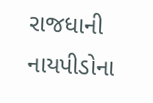રાજધાની નાયપીડોના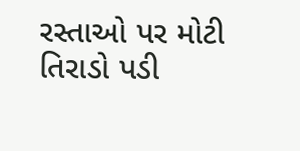રસ્તાઓ પર મોટી તિરાડો પડી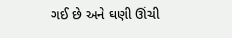ગઈ છે અને ઘણી ઊંચી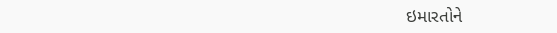ઇમારતોને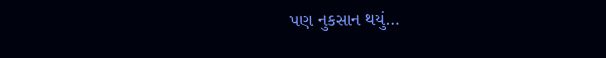પણ નુકસાન થયું…